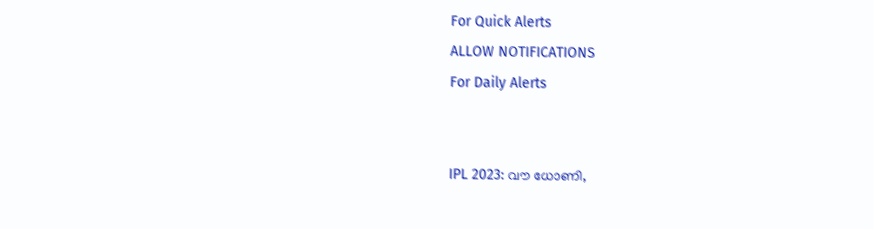For Quick Alerts
ALLOW NOTIFICATIONS
For Daily Alerts


IPL 2023: വൗ ധോണി,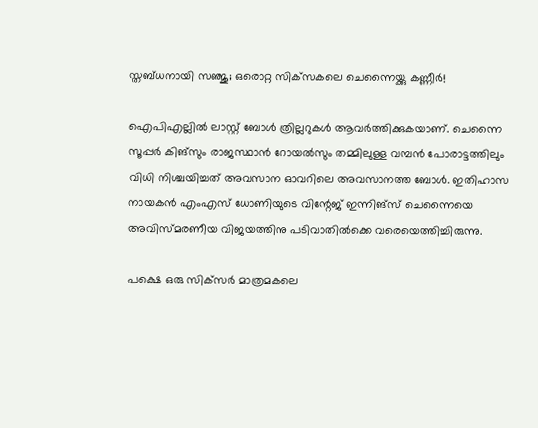സ്തബ്ധനായി സഞ്ജു; ഒരൊറ്റ സിക്‌സകലെ ചെന്നൈയ്ക്കു കണ്ണീര്‍!

ഐപിഎല്ലില്‍ ലാസ്റ്റ് ബോള്‍ ത്രില്ലറുകള്‍ ആവര്‍ത്തിക്കുകയാണ്. ചെന്നൈ സൂപ്പര്‍ കിങ്‌സും രാജസ്ഥാന്‍ റോയല്‍സും തമ്മിലുള്ള വമ്പന്‍ പോരാട്ടത്തിലും വിധി നിശ്ചയിച്ചത് അവസാന ഓവറിലെ അവസാനത്ത ബോള്‍. ഇതിഹാസ നായകന്‍ എംഎസ് ധോണിയുടെ വിന്റേജ് ഇന്നിങ്സ് ചെന്നൈയെ അവിസ്മരണീയ വിജയത്തിനു പടിവാതില്‍ക്കെ വരെയെത്തിച്ചിരുന്നു.

പക്ഷെ ഒരു സിക്‌സര്‍ മാത്രമകലെ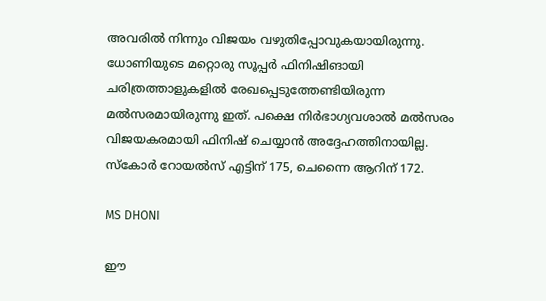അവരില്‍ നിന്നും വിജയം വഴുതിപ്പോവുകയായിരുന്നു. ധോണിയുടെ മറ്റൊരു സൂപ്പര്‍ ഫിനിഷിങായി ചരിത്രത്താളുകളില്‍ രേഖപ്പെടുത്തേണ്ടിയിരുന്ന മല്‍സരമായിരുന്നു ഇത്. പക്ഷെ നിര്‍ഭാഗ്യവശാല്‍ മല്‍സരം വിജയകരമായി ഫിനിഷ് ചെയ്യാന്‍ അദ്ദേഹത്തിനായില്ല. സ്‌കോര്‍ റോയല്‍സ് എട്ടിന് 175, ചെന്നൈ ആറിന് 172.

MS DHONI

ഈ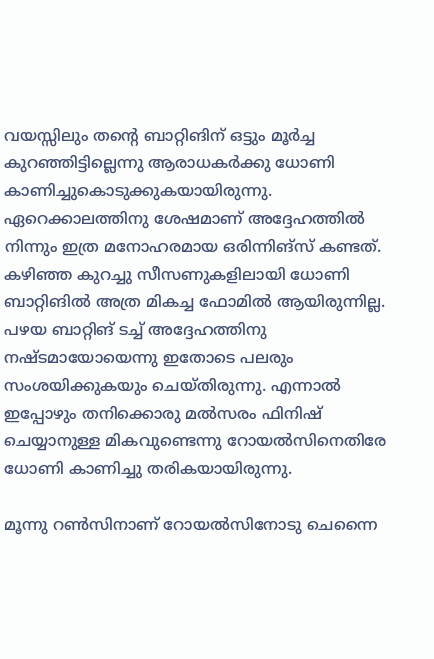വയസ്സിലും തന്റെ ബാറ്റിങിന് ഒട്ടും മൂര്‍ച്ച കുറഞ്ഞിട്ടില്ലെന്നു ആരാധകര്‍ക്കു ധോണി കാണിച്ചുകൊടുക്കുകയായിരുന്നു. ഏറെക്കാലത്തിനു ശേഷമാണ് അദ്ദേഹത്തില്‍ നിന്നും ഇത്ര മനോഹരമായ ഒരിന്നിങ്‌സ് കണ്ടത്. കഴിഞ്ഞ കുറച്ചു സീസണുകളിലായി ധോണി ബാറ്റിങില്‍ അത്ര മികച്ച ഫോമില്‍ ആയിരുന്നില്ല. പഴയ ബാറ്റിങ് ടച്ച് അദ്ദേഹത്തിനു നഷ്ടമായോയെന്നു ഇതോടെ പലരും സംശയിക്കുകയും ചെയ്തിരുന്നു. എന്നാല്‍ ഇപ്പോഴും തനിക്കൊരു മല്‍സരം ഫിനിഷ് ചെയ്യാനുള്ള മികവുണ്ടെന്നു റോയല്‍സിനെതിരേ ധോണി കാണിച്ചു തരികയായിരുന്നു.

മൂന്നു റണ്‍സിനാണ് റോയല്‍സിനോടു ചെന്നൈ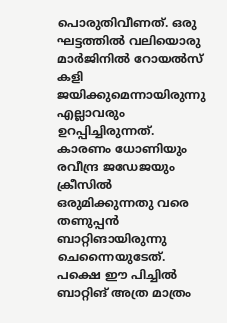പൊരുതിവീണത്. ഒരു ഘട്ടത്തില്‍ വലിയൊരു മാര്‍ജിനില്‍ റോയല്‍സ് കളി ജയിക്കുമെന്നായിരുന്നു എല്ലാവരും ഉറപ്പിച്ചിരുന്നത്. കാരണം ധോണിയും രവീന്ദ്ര ജഡേജയും ക്രീസില്‍ ഒരുമിക്കുന്നതു വരെ തണുപ്പന്‍ ബാറ്റിങായിരുന്നു ചെന്നൈയുടേത്. പക്ഷെ ഈ പിച്ചില്‍ ബാറ്റിങ് അത്ര മാത്രം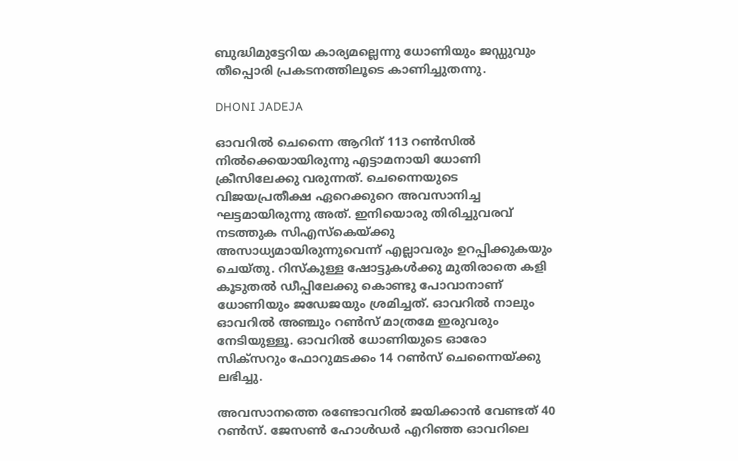ബുദ്ധിമുട്ടേറിയ കാര്യമല്ലെന്നു ധോണിയും ജഡ്ഡുവും തീപ്പൊരി പ്രകടനത്തിലൂടെ കാണിച്ചുതന്നു.

DHONI JADEJA

ഓവറില്‍ ചെന്നൈ ആറിന് 113 റണ്‍സില്‍ നില്‍ക്കെയായിരുന്നു എട്ടാമനായി ധോണി ക്രീസിലേക്കു വരുന്നത്. ചെന്നൈയുടെ വിജയപ്രതീക്ഷ ഏറെക്കുറെ അവസാനിച്ച ഘട്ടമായിരുന്നു അത്. ഇനിയൊരു തിരിച്ചുവരവ് നടത്തുക സിഎസ്‌കെയ്ക്കു അസാധ്യമായിരുന്നുവെന്ന് എല്ലാവരും ഉറപ്പിക്കുകയും ചെയ്തു. റിസ്‌കുള്ള ഷോട്ടുകള്‍ക്കു മുതിരാതെ കളി കൂടുതല്‍ ഡീപ്പിലേക്കു കൊണ്ടു പോവാനാണ് ധോണിയും ജഡേജയും ശ്രമിച്ചത്. ഓവറില്‍ നാലും ഓവറില്‍ അഞ്ചും റണ്‍സ് മാത്രമേ ഇരുവരും നേടിയുള്ളൂ. ഓവറില്‍ ധോണിയുടെ ഓരോ സിക്‌സറും ഫോറുമടക്കം 14 റണ്‍സ് ചെന്നൈയ്ക്കു ലഭിച്ചു.

അവസാനത്തെ രണ്ടോവറില്‍ ജയിക്കാന്‍ വേണ്ടത് 40 റണ്‍സ്. ജേസണ്‍ ഹോള്‍ഡര്‍ എറിഞ്ഞ ഓവറിലെ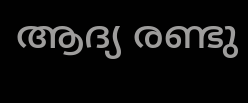ആദ്യ രണ്ടു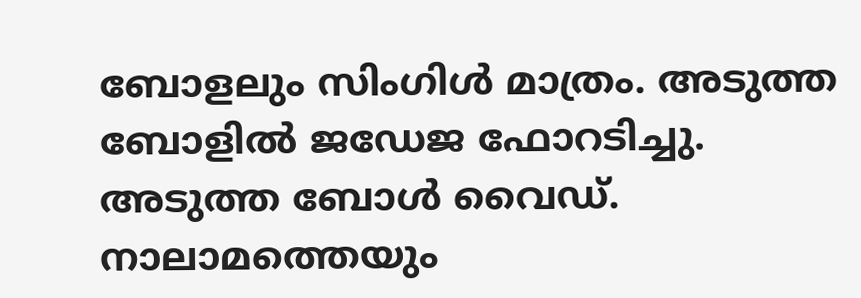ബോളലും സിംഗിള്‍ മാത്രം. അടുത്ത ബോളില്‍ ജഡേജ ഫോറടിച്ചു. അടുത്ത ബോള്‍ വൈഡ്. നാലാമത്തെയും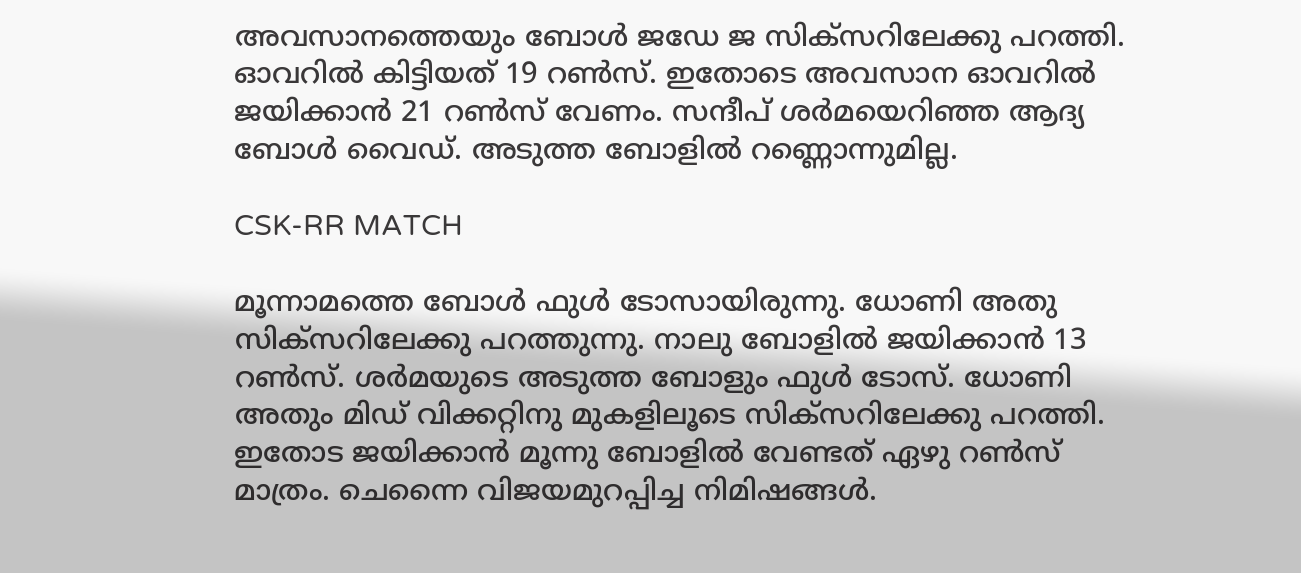അവസാനത്തെയും ബോള്‍ ജഡേ ജ സിക്‌സറിലേക്കു പറത്തി. ഓവറില്‍ കിട്ടിയത് 19 റണ്‍സ്. ഇതോടെ അവസാന ഓവറില്‍ ജയിക്കാന്‍ 21 റണ്‍സ് വേണം. സന്ദീപ് ശര്‍മയെറിഞ്ഞ ആദ്യ ബോള്‍ വൈഡ്. അടുത്ത ബോളില്‍ റണ്ണൊന്നുമില്ല.

CSK-RR MATCH

മൂന്നാമത്തെ ബോള്‍ ഫുള്‍ ടോസായിരുന്നു. ധോണി അതു സിക്‌സറിലേക്കു പറത്തുന്നു. നാലു ബോളില്‍ ജയിക്കാന്‍ 13 റണ്‍സ്. ശര്‍മയുടെ അടുത്ത ബോളും ഫുള്‍ ടോസ്. ധോണി അതും മിഡ് വിക്കറ്റിനു മുകളിലൂടെ സിക്‌സറിലേക്കു പറത്തി. ഇതോട ജയിക്കാന്‍ മൂന്നു ബോളില്‍ വേണ്ടത് ഏഴു റണ്‍സ് മാത്രം. ചെന്നൈ വിജയമുറപ്പിച്ച നിമിഷങ്ങള്‍.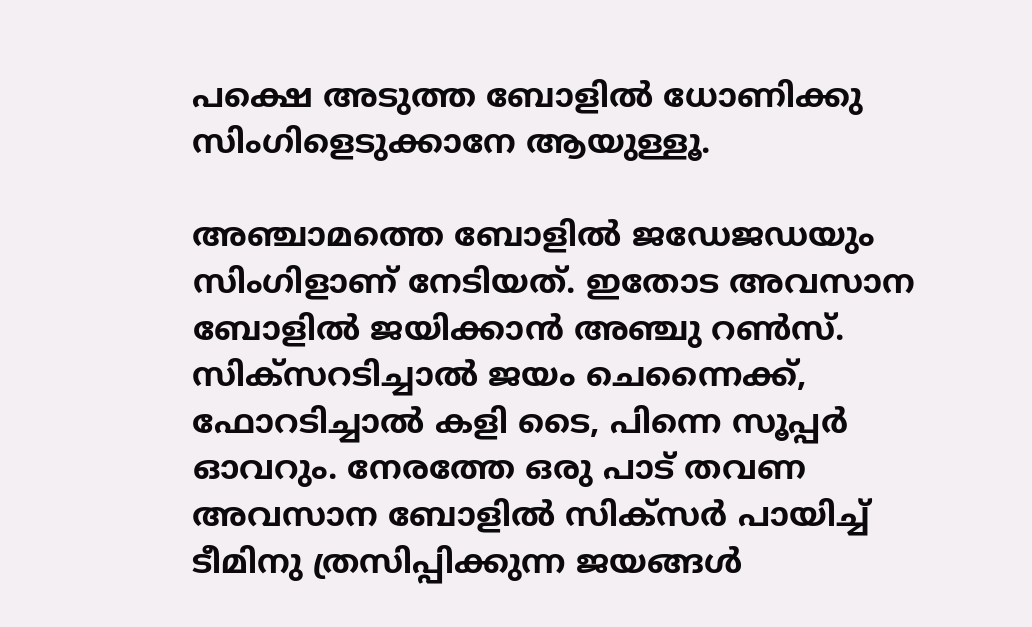പക്ഷെ അടുത്ത ബോളില്‍ ധോണിക്കു സിംഗിളെടുക്കാനേ ആയുള്ളൂ.

അഞ്ചാമത്തെ ബോളില്‍ ജഡേജഡയും സിംഗിളാണ് നേടിയത്. ഇതോട അവസാന ബോളില്‍ ജയിക്കാന്‍ അഞ്ചു റണ്‍സ്. സിക്‌സറടിച്ചാല്‍ ജയം ചെന്നൈക്ക്, ഫോറടിച്ചാല്‍ കളി ടൈ, പിന്നെ സൂപ്പര്‍ ഓവറും. നേരത്തേ ഒരു പാട് തവണ അവസാന ബോളില്‍ സിക്‌സര്‍ പായിച്ച് ടീമിനു ത്രസിപ്പിക്കുന്ന ജയങ്ങള്‍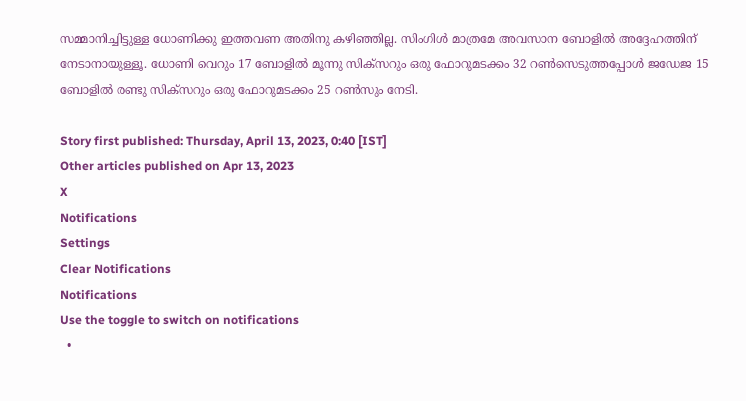സമ്മാനിച്ചിട്ടുള്ള ധോണിക്കു ഇത്തവണ അതിനു കഴിഞ്ഞില്ല. സിംഗിള്‍ മാത്രമേ അവസാന ബോളില്‍ അദ്ദേഹത്തിന് നേടാനായുള്ളൂ. ധോണി വെറും 17 ബോളില്‍ മൂന്നു സിക്‌സറും ഒരു ഫോറുമടക്കം 32 റണ്‍സെടുത്തപ്പോള്‍ ജഡേജ 15 ബോളില്‍ രണ്ടു സിക്‌സറും ഒരു ഫോറുമടക്കം 25 റണ്‍സും നേടി.

Story first published: Thursday, April 13, 2023, 0:40 [IST]
Other articles published on Apr 13, 2023
X
Notifications
Settings
Clear Notifications
Notifications
Use the toggle to switch on notifications
  •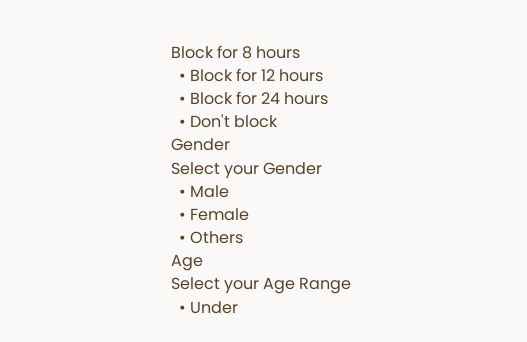Block for 8 hours
  • Block for 12 hours
  • Block for 24 hours
  • Don't block
Gender
Select your Gender
  • Male
  • Female
  • Others
Age
Select your Age Range
  • Under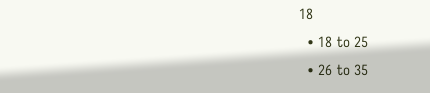18
  • 18 to 25
  • 26 to 35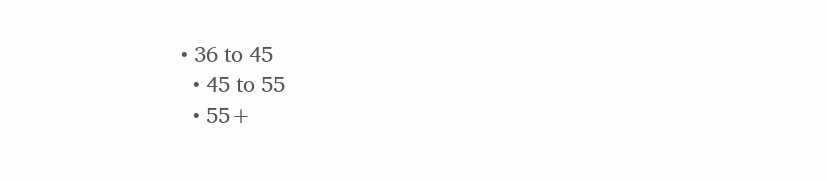• 36 to 45
  • 45 to 55
  • 55+